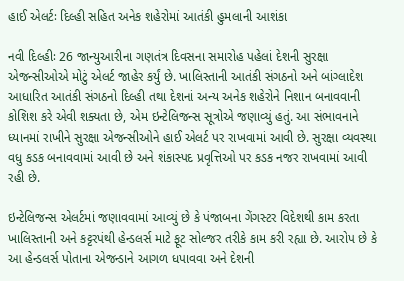હાઈ એલર્ટઃ દિલ્હી સહિત અનેક શહેરોમાં આતંકી હુમલાની આશંકા

નવી દિલ્હીઃ 26 જાન્યુઆરીના ગણતંત્ર દિવસના સમારોહ પહેલાં દેશની સુરક્ષા એજન્સીઓએ મોટું એલર્ટ જાહેર કર્યું છે. ખાલિસ્તાની આતંકી સંગઠનો અને બાંગ્લાદેશ આધારિત આતંકી સંગઠનો દિલ્હી તથા દેશનાં અન્ય અનેક શહેરોને નિશાન બનાવવાની કોશિશ કરે એવી શક્યતા છે, એમ ઇન્ટેલિજન્સ સૂત્રોએ જણાવ્યું હતું. આ સંભાવનાને ધ્યાનમાં રાખીને સુરક્ષા એજન્સીઓને હાઈ એલર્ટ પર રાખવામાં આવી છે. સુરક્ષા વ્યવસ્થા વધુ કડક બનાવવામાં આવી છે અને શંકાસ્પદ પ્રવૃત્તિઓ પર કડક નજર રાખવામાં આવી રહી છે.

ઇન્ટેલિજન્સ એલર્ટમાં જણાવવામાં આવ્યું છે કે પંજાબના ગેંગસ્ટર વિદેશથી કામ કરતા ખાલિસ્તાની અને કટ્ટરપંથી હેન્ડલર્સ માટે ફૂટ સોલ્જર તરીકે કામ કરી રહ્યા છે. આરોપ છે કે આ હેન્ડલર્સ પોતાના એજન્ડાને આગળ ધપાવવા અને દેશની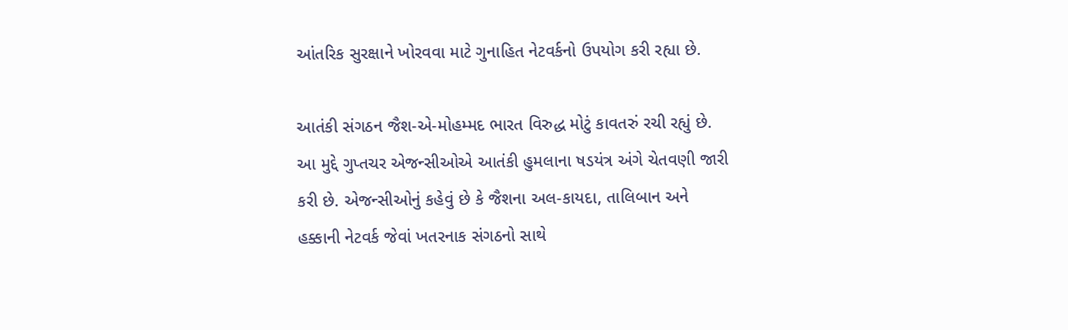આંતરિક સુરક્ષાને ખોરવવા માટે ગુનાહિત નેટવર્કનો ઉપયોગ કરી રહ્યા છે.

આતંકી સંગઠન જૈશ-એ-મોહમ્મદ ભારત વિરુદ્ધ મોટું કાવતરું રચી રહ્યું છે. આ મુદ્દે ગુપ્તચર એજન્સીઓએ આતંકી હુમલાના ષડયંત્ર અંગે ચેતવણી જારી કરી છે. એજન્સીઓનું કહેવું છે કે જૈશના અલ-કાયદા, તાલિબાન અને હક્કાની નેટવર્ક જેવાં ખતરનાક સંગઠનો સાથે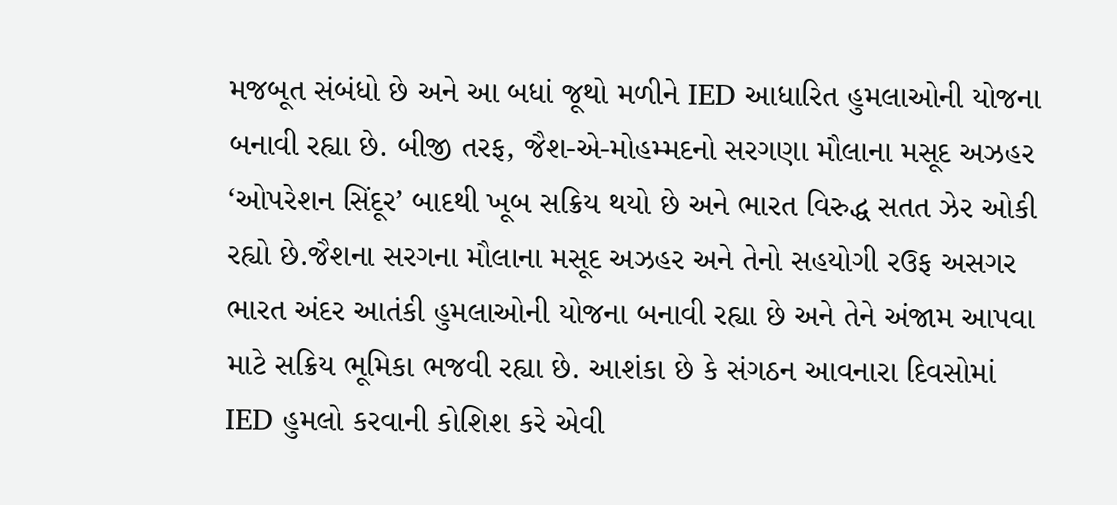મજબૂત સંબંધો છે અને આ બધાં જૂથો મળીને IED આધારિત હુમલાઓની યોજના બનાવી રહ્યા છે. બીજી તરફ, જૈશ-એ-મોહમ્મદનો સરગણા મૌલાના મસૂદ અઝહર ‘ઓપરેશન સિંદૂર’ બાદથી ખૂબ સક્રિય થયો છે અને ભારત વિરુદ્ધ સતત ઝેર ઓકી રહ્યો છે.જૈશના સરગના મૌલાના મસૂદ અઝહર અને તેનો સહયોગી રઉફ અસગર ભારત અંદર આતંકી હુમલાઓની યોજના બનાવી રહ્યા છે અને તેને અંજામ આપવા માટે સક્રિય ભૂમિકા ભજવી રહ્યા છે. આશંકા છે કે સંગઠન આવનારા દિવસોમાં IED હુમલો કરવાની કોશિશ કરે એવી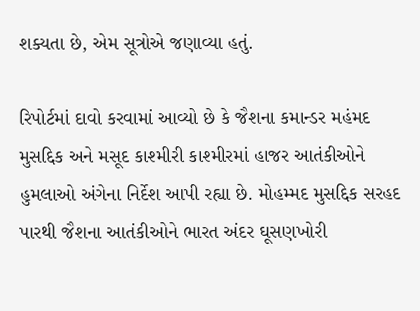શક્યતા છે, એમ સૂત્રોએ જણાવ્યા હતું.

રિપોર્ટમાં દાવો કરવામાં આવ્યો છે કે જૈશના કમાન્ડર મહંમદ મુસદ્દિક અને મસૂદ કાશ્મીરી કાશ્મીરમાં હાજર આતંકીઓને હુમલાઓ અંગેના નિર્દેશ આપી રહ્યા છે. મોહમ્મદ મુસદ્દિક સરહદ પારથી જૈશના આતંકીઓને ભારત અંદર ઘૂસણખોરી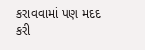કરાવવામાં પણ મદદ કરી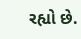રહ્યો છે.